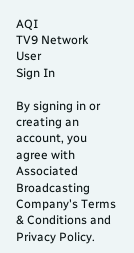AQI
TV9 Network
User
Sign In

By signing in or creating an account, you agree with Associated Broadcasting Company's Terms & Conditions and Privacy Policy.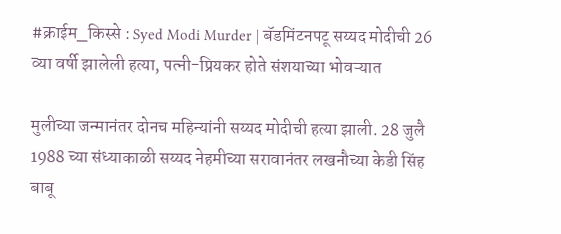#क्राईम_किस्से : Syed Modi Murder | बॅडमिंटनपटू सय्यद मोदीची 26 व्या वर्षी झालेली हत्या, पत्नी-प्रियकर होते संशयाच्या भोवऱ्यात

मुलीच्या जन्मानंतर दोनच महिन्यांनी सय्यद मोदीची हत्या झाली. 28 जुलै 1988 च्या संध्याकाळी सय्यद नेहमीच्या सरावानंतर लखनौच्या केडी सिंह बाबू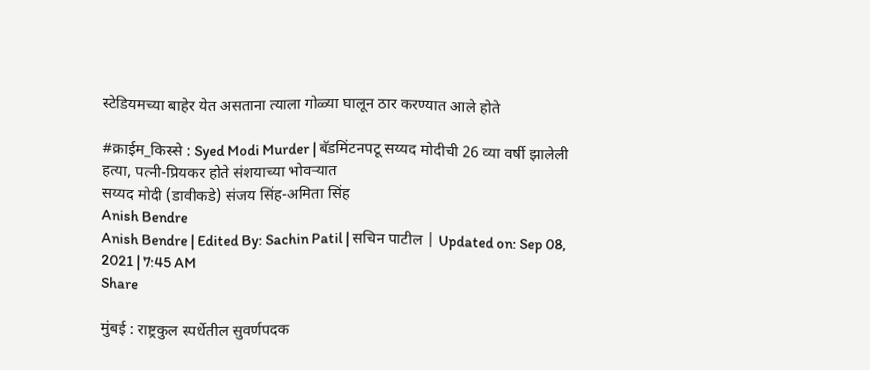स्टेडियमच्या बाहेर येत असताना त्याला गोळ्या घालून ठार करण्यात आले होते

#क्राईम_किस्से : Syed Modi Murder | बॅडमिंटनपटू सय्यद मोदीची 26 व्या वर्षी झालेली हत्या, पत्नी-प्रियकर होते संशयाच्या भोवऱ्यात
सय्यद मोदी (डावीकडे) संजय सिंह-अमिता सिंह
Anish Bendre
Anish Bendre | Edited By: Sachin Patil | सचिन पाटील | Updated on: Sep 08, 2021 | 7:45 AM
Share

मुंबई : राष्ट्रकुल स्पर्धेतील सुवर्णपदक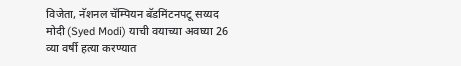विजेता, नॅशनल चॅम्पियन बॅडमिंटनपटू सय्यद मोदी (Syed Modi) याची वयाच्या अवघ्या 26 व्या वर्षी हत्या करण्यात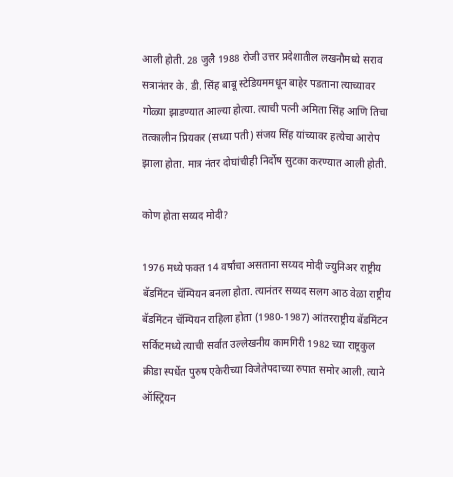आली होती. 28 जुलै 1988 रोजी उत्तर प्रदेशातील लखनौमध्ये सराव सत्रानंतर के. डी. सिंह बाबू स्टेडियममधून बाहेर पडताना त्याच्यावर गोळ्या झाडण्यात आल्या होत्या. त्याची पत्नी अमिता सिंह आणि तिचा तत्कालीन प्रियकर (सध्या पती) संजय सिंह यांच्यावर हत्येचा आरोप झाला होता. मात्र नंतर दोघांचीही निर्दोष सुटका करण्यात आली होती.

कोण होता सय्यद मोदी?

1976 मध्ये फक्त 14 वर्षांचा असताना सय्यद मोदी ज्युनिअर राष्ट्रीय बॅडमिंटन चॅम्पियन बनला होता. त्यानंतर सय्यद सलग आठ वेळा राष्ट्रीय बॅडमिंटन चॅम्पियन राहिला होता (1980-1987) आंतरराष्ट्रीय बॅडमिंटन सर्किटमध्ये त्याची सर्वात उल्लेखनीय कामगिरी 1982 च्या राष्ट्रकुल क्रीडा स्पर्धेत पुरुष एकेरीच्या विजेतेपदाच्या रुपात समोर आली. त्याने ऑस्ट्रियन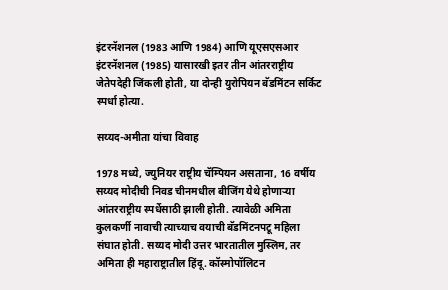इंटरनॅशनल (1983 आणि 1984) आणि यूएसएसआर इंटरनॅशनल (1985) यासारखी इतर तीन आंतरराष्ट्रीय जेतेपदेही जिंकली होती, या दोन्ही युरोपियन बॅडमिंटन सर्किट स्पर्धा होत्या.

सय्यद-अमीता यांचा विवाह

1978 मध्ये, ज्युनियर राष्ट्रीय चॅम्पियन असताना, 16 वर्षीय सय्यद मोदीची निवड चीनमधील बीजिंग येथे होणाऱ्या आंतरराष्ट्रीय स्पर्धेसाठी झाली होती. त्यावेळी अमिता कुलकर्णी नावाची त्याच्याच वयाची बॅडमिंटनपटू महिला संघात होती. सय्यद मोदी उत्तर भारतातील मुस्लिम, तर अमिता ही महाराष्ट्रातील हिंदू. कॉस्मोपॉलिटन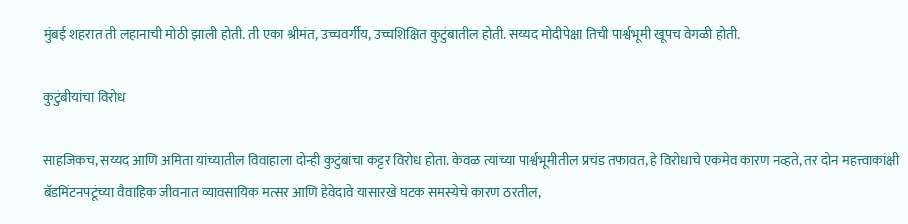मुंबई शहरात ती लहानाची मोठी झाली होती. ती एका श्रीमंत, उच्चवर्गीय, उच्चशिक्षित कुटुंबातील होती. सय्यद मोदीपेक्षा तिची पार्श्वभूमी खूपच वेगळी होती.

कुटुंबीयांचा विरोध

साहजिकच, सय्यद आणि अमिता यांच्यातील विवाहाला दोन्ही कुटुंबांचा कट्टर विरोध होता. केवळ त्यांच्या पार्श्वभूमीतील प्रचंड तफावत, हे विरोधाचे एकमेव कारण नव्हते, तर दोन महत्त्वाकांक्षी बॅडमिंटनपटूंच्या वैवाहिक जीवनात व्यावसायिक मत्सर आणि हेवेदावे यासारखे घटक समस्येचे कारण ठरतील,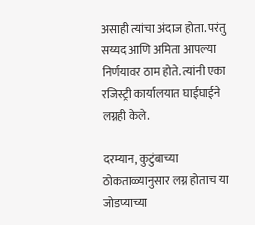असाही त्यांचा अंदाज होता. परंतु सय्यद आणि अमिता आपल्या निर्णयावर ठाम होते. त्यांनी एका रजिस्ट्री कार्यालयात घाईघाईने लग्नही केले.

दरम्यान, कुटुंबाच्या ठोकताळ्यानुसार लग्न होताच या जोडप्याच्या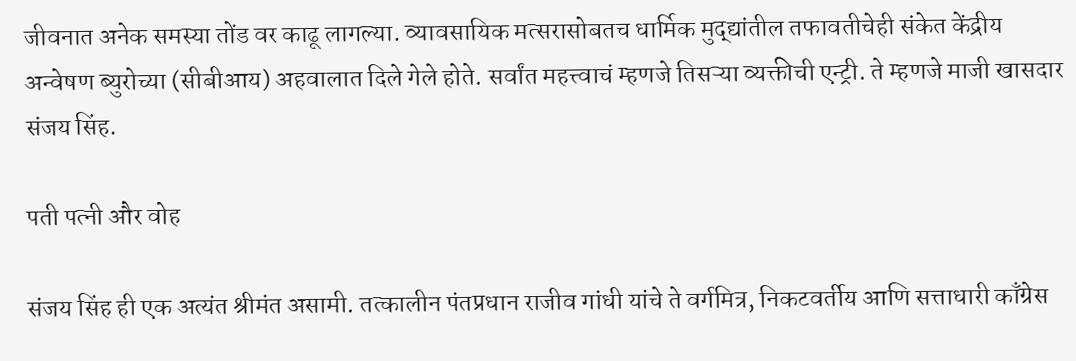जीवनात अनेक समस्या तोंड वर काढू लागल्या. व्यावसायिक मत्सरासोबतच धार्मिक मुद्द्यांतील तफावतीचेही संकेत केंद्रीय अन्वेषण ब्युरोच्या (सीबीआय) अहवालात दिले गेले होते. सर्वांत महत्त्वाचं म्हणजे तिसऱ्या व्यक्तीची एन्ट्री. ते म्हणजे माजी खासदार संजय सिंह.

पती पत्नी और वोह

संजय सिंह ही एक अत्यंत श्रीमंत असामी. तत्कालीन पंतप्रधान राजीव गांधी यांचे ते वर्गमित्र, निकटवर्तीय आणि सत्ताधारी काँग्रेस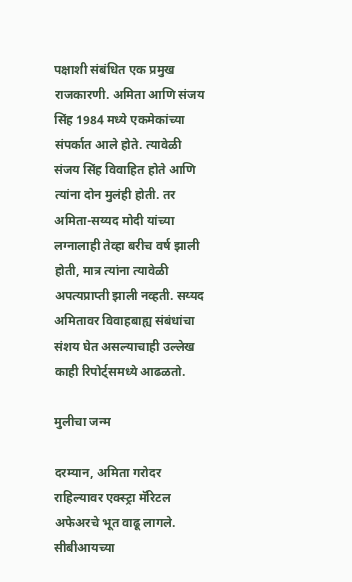पक्षाशी संबंधित एक प्रमुख राजकारणी. अमिता आणि संजय सिंह 1984 मध्ये एकमेकांच्या संपर्कात आले होते. त्यावेळी संजय सिंह विवाहित होते आणि त्यांना दोन मुलंही होती. तर अमिता-सय्यद मोदी यांच्या लग्नालाही तेव्हा बरीच वर्ष झाली होती, मात्र त्यांना त्यावेळी अपत्यप्राप्ती झाली नव्हती. सय्यद अमितावर विवाहबाह्य संबंधांचा संशय घेत असल्याचाही उल्लेख काही रिपोर्ट्समध्ये आढळतो.

मुलीचा जन्म

दरम्यान, अमिता गरोदर राहिल्यावर एक्स्ट्रा मॅरिटल अफेअरचे भूत वाढू लागले. सीबीआयच्या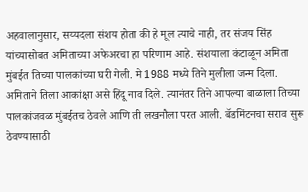अहवालानुसार, सय्यदला संशय होता की हे मूल त्याचे नाही, तर संजय सिंह यांच्यासोबत अमिताच्या अफेअरचा हा परिणाम आहे. संशयाला कंटाळून अमिता मुंबईत तिच्या पालकांच्या घरी गेली. मे 1988 मध्ये तिने मुलीला जन्म दिला. अमिताने तिला आकांक्षा असे हिंदू नाव दिले. त्यानंतर तिने आपल्या बाळाला तिच्या पालकांजवळ मुंबईतच ठेवले आणि ती लखनौला परत आली. बॅडमिंटनचा सराव सुरू ठेवण्यासाठी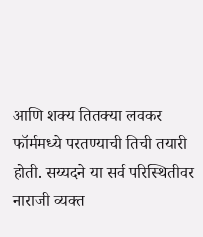आणि शक्य तितक्या लवकर फॉर्ममध्ये परतण्याची तिची तयारी होती. सय्यदने या सर्व परिस्थितीवर नाराजी व्यक्त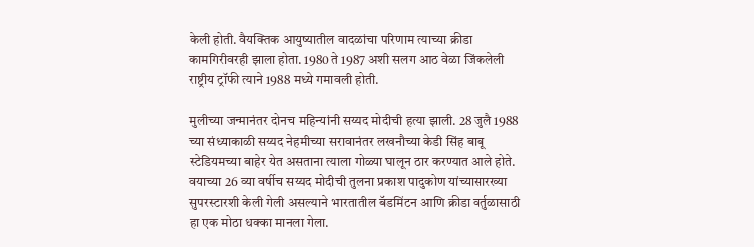केली होती. वैयक्तिक आयुष्यातील वादळांचा परिणाम त्याच्या क्रीडा कामगिरीवरही झाला होता. 1980 ते 1987 अशी सलग आठ वेळा जिंकलेली राष्ट्रीय ट्रॉफी त्याने 1988 मध्ये गमावली होती.

मुलीच्या जन्मानंतर दोनच महिन्यांनी सय्यद मोदीची हत्या झाली. 28 जुलै 1988 च्या संध्याकाळी सय्यद नेहमीच्या सरावानंतर लखनौच्या केडी सिंह बाबू स्टेडियमच्या बाहेर येत असताना त्याला गोळ्या घालून ठार करण्यात आले होते. वयाच्या 26 व्या वर्षीच सय्यद मोदीची तुलना प्रकाश पादुकोण यांच्यासारख्या सुपरस्टारशी केली गेली असल्याने भारतातील बॅडमिंटन आणि क्रीडा वर्तुळासाठी हा एक मोठा धक्का मानला गेला.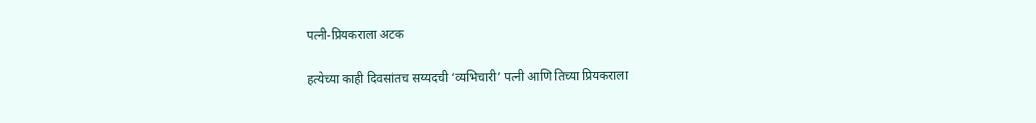पत्नी-प्रियकराला अटक

हत्येच्या काही दिवसांतच सय्यदची ‘व्यभिचारी’ पत्नी आणि तिच्या प्रियकराला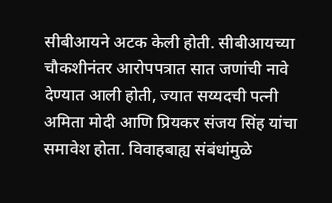सीबीआयने अटक केली होती. सीबीआयच्या चौकशीनंतर आरोपपत्रात सात जणांची नावे देण्यात आली होती, ज्यात सय्यदची पत्नी अमिता मोदी आणि प्रियकर संजय सिंह यांचा समावेश होता. विवाहबाह्य संबंधांमुळे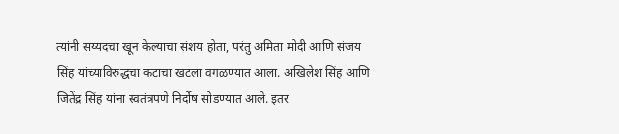त्यांनी सय्यदचा खून केल्याचा संशय होता, परंतु अमिता मोदी आणि संजय सिंह यांच्याविरुद्धचा कटाचा खटला वगळण्यात आला. अखिलेश सिंह आणि जितेंद्र सिंह यांना स्वतंत्रपणे निर्दोष सोडण्यात आले. इतर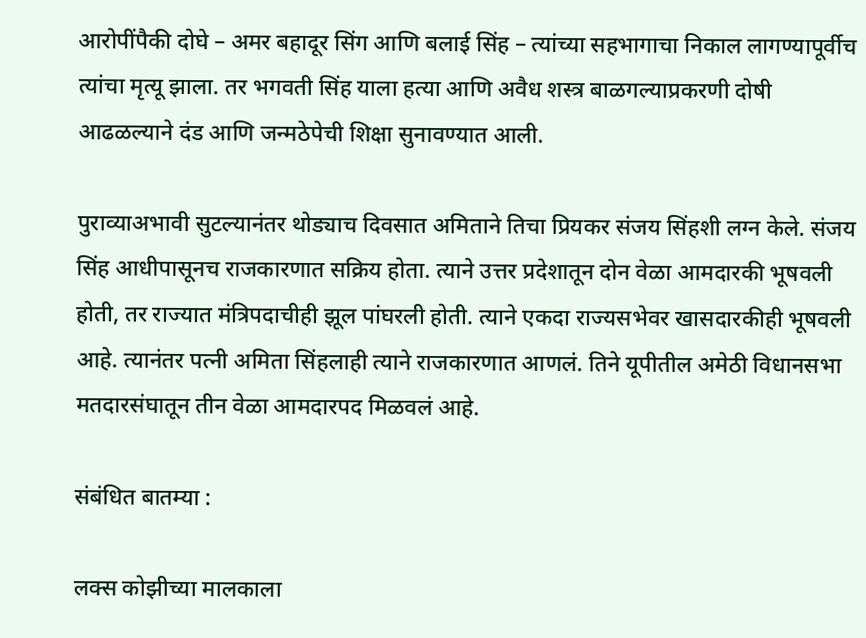आरोपींपैकी दोघे – अमर बहादूर सिंग आणि बलाई सिंह – त्यांच्या सहभागाचा निकाल लागण्यापूर्वीच त्यांचा मृत्यू झाला. तर भगवती सिंह याला हत्या आणि अवैध शस्त्र बाळगल्याप्रकरणी दोषी आढळल्याने दंड आणि जन्मठेपेची शिक्षा सुनावण्यात आली.

पुराव्याअभावी सुटल्यानंतर थोड्याच दिवसात अमिताने तिचा प्रियकर संजय सिंहशी लग्न केले. संजय सिंह आधीपासूनच राजकारणात सक्रिय होता. त्याने उत्तर प्रदेशातून दोन वेळा आमदारकी भूषवली होती, तर राज्यात मंत्रिपदाचीही झूल पांघरली होती. त्याने एकदा राज्यसभेवर खासदारकीही भूषवली आहे. त्यानंतर पत्नी अमिता सिंहलाही त्याने राजकारणात आणलं. तिने यूपीतील अमेठी विधानसभा मतदारसंघातून तीन वेळा आमदारपद मिळवलं आहे.

संबंधित बातम्या :

लक्स कोझीच्या मालकाला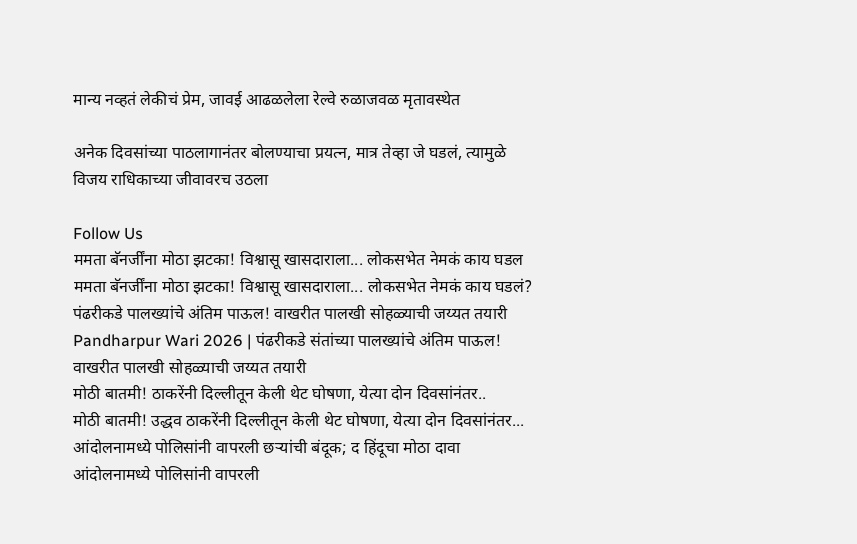मान्य नव्हतं लेकीचं प्रेम, जावई आढळलेला रेल्वे रुळाजवळ मृतावस्थेत

अनेक दिवसांच्या पाठलागानंतर बोलण्याचा प्रयत्न, मात्र तेव्हा जे घडलं, त्यामुळे विजय राधिकाच्या जीवावरच उठला

Follow Us
ममता बॅनर्जींना मोठा झटका! विश्वासू खासदाराला... लोकसभेत नेमकं काय घडल
ममता बॅनर्जींना मोठा झटका! विश्वासू खासदाराला... लोकसभेत नेमकं काय घडलं?
पंढरीकडे पालख्यांचे अंतिम पाऊल! वाखरीत पालखी सोहळ्याची जय्यत तयारी
Pandharpur Wari 2026 | पंढरीकडे संतांच्या पालख्यांचे अंतिम पाऊल! वाखरीत पालखी सोहळ्याची जय्यत तयारी
मोठी बातमी! ठाकरेंनी दिल्लीतून केली थेट घोषणा, येत्या दोन दिवसांनंतर..
मोठी बातमी! उद्धव ठाकरेंनी दिल्लीतून केली थेट घोषणा, येत्या दोन दिवसांनंतर...
आंदोलनामध्ये पोलिसांनी वापरली छऱ्यांची बंदूक; द हिंदूचा मोठा दावा
आंदोलनामध्ये पोलिसांनी वापरली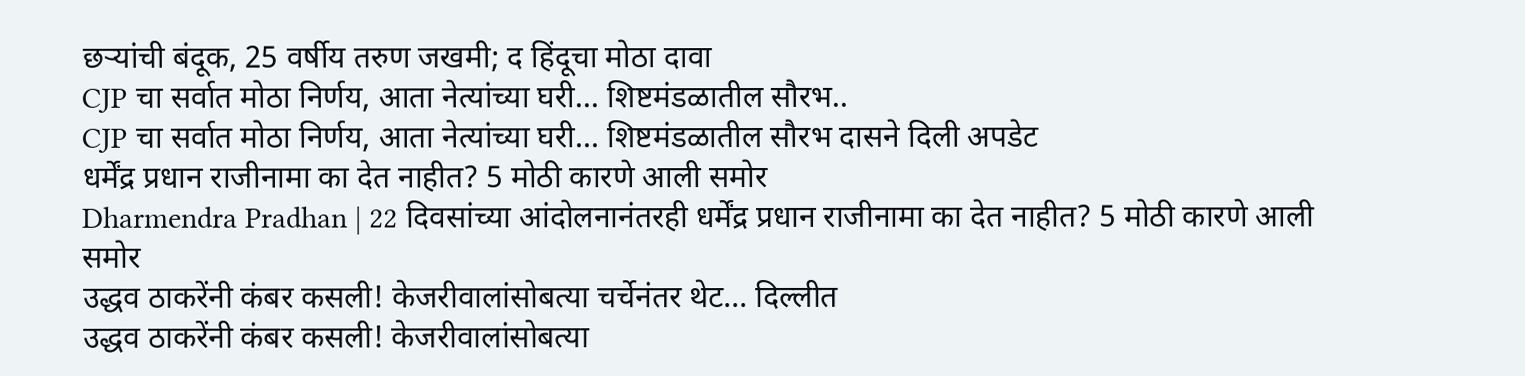छऱ्यांची बंदूक, 25 वर्षीय तरुण जखमी; द हिंदूचा मोठा दावा
CJP चा सर्वात मोठा निर्णय, आता नेत्यांच्या घरी... शिष्टमंडळातील सौरभ..
CJP चा सर्वात मोठा निर्णय, आता नेत्यांच्या घरी... शिष्टमंडळातील सौरभ दासने दिली अपडेट
धर्मेंद्र प्रधान राजीनामा का देत नाहीत? 5 मोठी कारणे आली समोर
Dharmendra Pradhan | 22 दिवसांच्या आंदोलनानंतरही धर्मेंद्र प्रधान राजीनामा का देत नाहीत? 5 मोठी कारणे आली समोर
उद्धव ठाकरेंनी कंबर कसली! केजरीवालांसोबत्या चर्चेनंतर थेट... दिल्लीत
उद्धव ठाकरेंनी कंबर कसली! केजरीवालांसोबत्या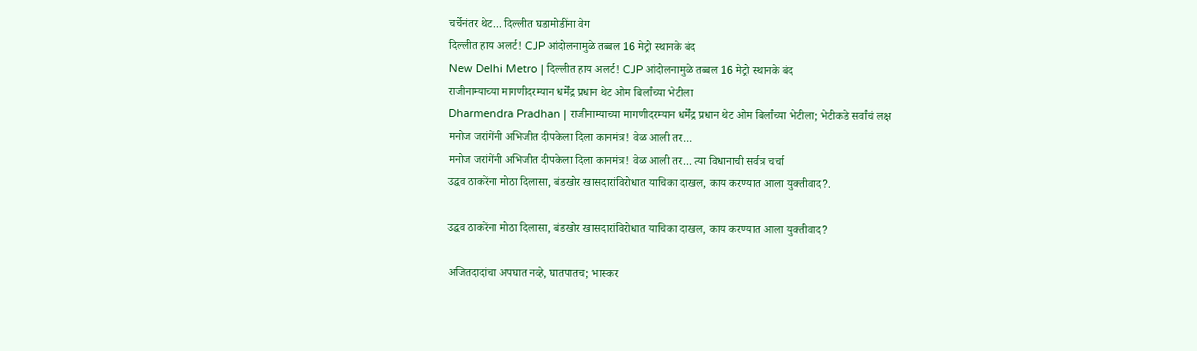चर्चेनंतर थेट... दिल्लीत घडामोडींना वेग
दिल्लीत हाय अलर्ट! CJP आंदोलनामुळे तब्बल 16 मेट्रो स्थानके बंद
New Delhi Metro | दिल्लीत हाय अलर्ट! CJP आंदोलनामुळे तब्बल 16 मेट्रो स्थानके बंद
राजीनाम्याच्या मागणीदरम्यान धर्मेंद्र प्रधान थेट ओम बिर्लांच्या भेटीला
Dharmendra Pradhan | राजीनाम्याच्या मागणीदरम्यान धर्मेंद्र प्रधान थेट ओम बिर्लांच्या भेटीला; भेटीकडे सर्वांचं लक्ष
मनोज जरांगेंनी अभिजीत दीपकेला दिला कानमंत्र! वेळ आली तर...
मनोज जरांगेंनी अभिजीत दीपकेला दिला कानमंत्र! वेळ आली तर... त्या विधानाची सर्वत्र चर्चा
उद्धव ठाकरेंना मोठा दिलासा, बंडखोर खासदारांविरोधात याचिका दाखल, काय करण्यात आला युक्तीवाद?.

उद्धव ठाकरेंना मोठा दिलासा, बंडखोर खासदारांविरोधात याचिका दाखल, काय करण्यात आला युक्तीवाद?

अजितदादांचा अपघात नव्हे, घातपातच; भास्कर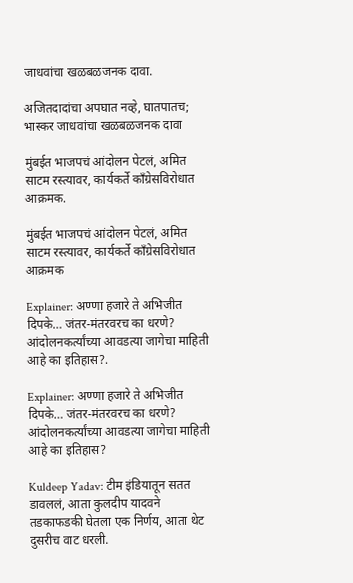जाधवांचा खळबळजनक दावा.

अजितदादांचा अपघात नव्हे, घातपातच; भास्कर जाधवांचा खळबळजनक दावा

मुंबईत भाजपचं आंदोलन पेटलं, अमित साटम रस्त्यावर, कार्यकर्ते काँग्रेसविरोधात आक्रमक.

मुंबईत भाजपचं आंदोलन पेटलं, अमित साटम रस्त्यावर, कार्यकर्ते काँग्रेसविरोधात आक्रमक

Explainer: अण्णा हजारे ते अभिजीत दिपके… जंतर-मंतरवरच का धरणे? आंदोलनकर्त्यांच्या आवडत्या जागेचा माहिती आहे का इतिहास?.

Explainer: अण्णा हजारे ते अभिजीत दिपके… जंतर-मंतरवरच का धरणे? आंदोलनकर्त्यांच्या आवडत्या जागेचा माहिती आहे का इतिहास?

Kuldeep Yadav: टीम इंडियातून सतत डावललं, आता कुलदीप यादवने तडकाफडकी घेतला एक निर्णय, आता थेट दुसरीच वाट धरली.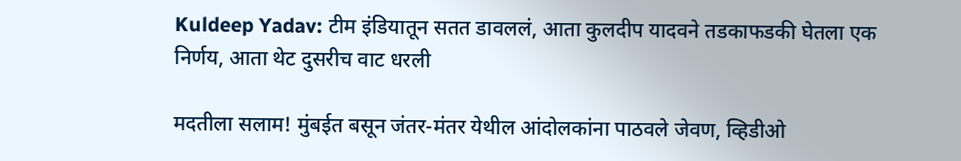Kuldeep Yadav: टीम इंडियातून सतत डावललं, आता कुलदीप यादवने तडकाफडकी घेतला एक निर्णय, आता थेट दुसरीच वाट धरली

मदतीला सलाम! मुंबईत बसून जंतर-मंतर येथील आंदोलकांना पाठवले जेवण, व्हिडीओ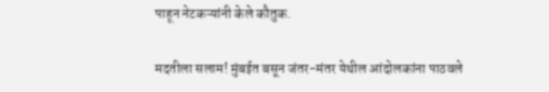पाहून नेटकऱ्यांनी केले कौतुक.

मदतीला सलाम! मुंबईत बसून जंतर-मंतर येथील आंदोलकांना पाठवले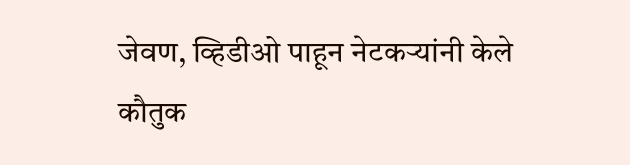जेवण, व्हिडीओ पाहून नेटकऱ्यांनी केले कौतुक